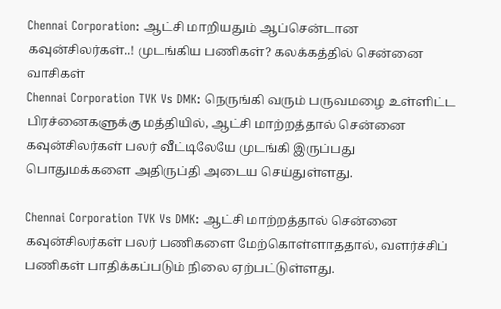Chennai Corporation: ஆட்சி மாறியதும் ஆப்சென்டான கவுன்சிலர்கள்..! முடங்கிய பணிகள்? கலக்கத்தில் சென்னை வாசிகள்
Chennai Corporation TVK Vs DMK: நெருங்கி வரும் பருவமழை உள்ளிட்ட பிரச்னைகளுக்கு மத்தியில், ஆட்சி மாற்றத்தால் சென்னை கவுன்சிலர்கள் பலர் வீட்டிலேயே முடங்கி இருப்பது பொதுமக்களை அதிருப்தி அடைய செய்துள்ளது.

Chennai Corporation TVK Vs DMK: ஆட்சி மாற்றத்தால் சென்னை கவுன்சிலர்கள் பலர் பணிகளை மேற்கொள்ளாததால், வளர்ச்சிப் பணிகள் பாதிக்கப்படும் நிலை ஏற்பட்டுள்ளது.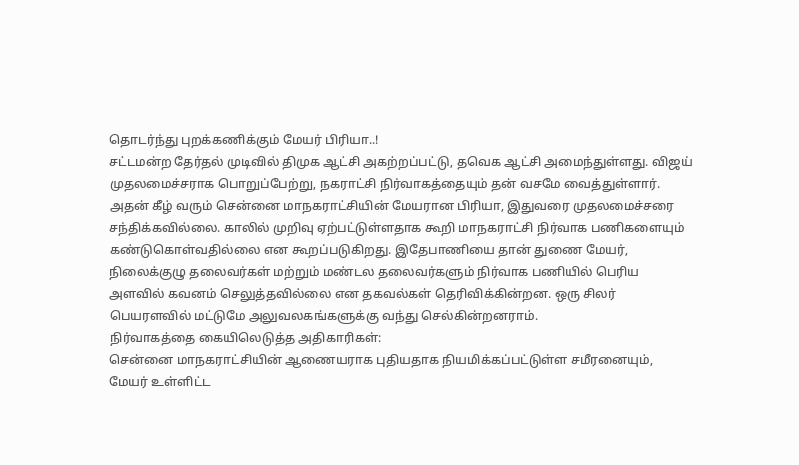தொடர்ந்து புறக்கணிக்கும் மேயர் பிரியா..!
சட்டமன்ற தேர்தல் முடிவில் திமுக ஆட்சி அகற்றப்பட்டு, தவெக ஆட்சி அமைந்துள்ளது. விஜய் முதலமைச்சராக பொறுப்பேற்று, நகராட்சி நிர்வாகத்தையும் தன் வசமே வைத்துள்ளார். அதன் கீழ் வரும் சென்னை மாநகராட்சியின் மேயரான பிரியா, இதுவரை முதலமைச்சரை சந்திக்கவில்லை. காலில் முறிவு ஏற்பட்டுள்ளதாக கூறி மாநகராட்சி நிர்வாக பணிகளையும் கண்டுகொள்வதில்லை என கூறப்படுகிறது. இதேபாணியை தான் துணை மேயர், நிலைக்குழு தலைவர்கள் மற்றும் மண்டல தலைவர்களும் நிர்வாக பணியில் பெரிய அளவில் கவனம் செலுத்தவில்லை என தகவல்கள் தெரிவிக்கின்றன. ஒரு சிலர் பெயரளவில் மட்டுமே அலுவலகங்களுக்கு வந்து செல்கின்றனராம்.
நிர்வாகத்தை கையிலெடுத்த அதிகாரிகள்:
சென்னை மாநகராட்சியின் ஆணையராக புதியதாக நியமிக்கப்பட்டுள்ள சமீரனையும், மேயர் உள்ளிட்ட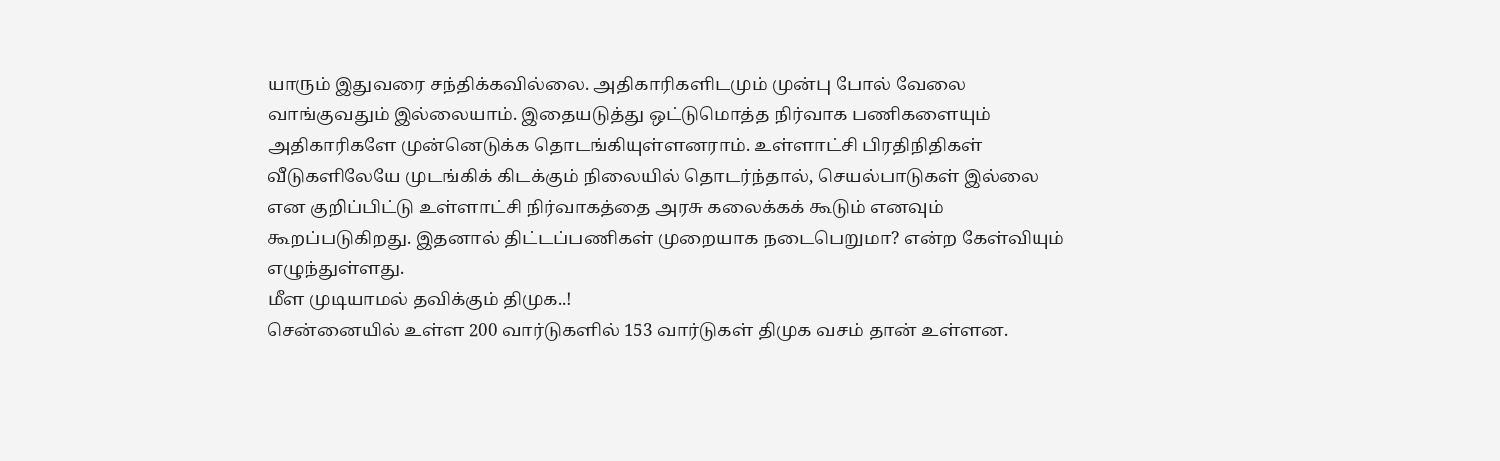யாரும் இதுவரை சந்திக்கவில்லை. அதிகாரிகளிடமும் முன்பு போல் வேலை வாங்குவதும் இல்லையாம். இதையடுத்து ஒட்டுமொத்த நிர்வாக பணிகளையும் அதிகாரிகளே முன்னெடுக்க தொடங்கியுள்ளனராம். உள்ளாட்சி பிரதிநிதிகள் வீடுகளிலேயே முடங்கிக் கிடக்கும் நிலையில் தொடர்ந்தால், செயல்பாடுகள் இல்லை என குறிப்பிட்டு உள்ளாட்சி நிர்வாகத்தை அரசு கலைக்கக் கூடும் எனவும் கூறப்படுகிறது. இதனால் திட்டப்பணிகள் முறையாக நடைபெறுமா? என்ற கேள்வியும் எழுந்துள்ளது.
மீள முடியாமல் தவிக்கும் திமுக..!
சென்னையில் உள்ள 200 வார்டுகளில் 153 வார்டுகள் திமுக வசம் தான் உள்ளன.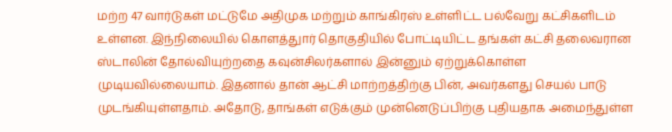மற்ற 47 வார்டுகள் மட்டுமே அதிமுக மற்றும் காங்கிரஸ் உள்ளிட்ட பல்வேறு கட்சிகளிடம் உள்ளன. இந்நிலையில் கொளத்துார் தொகுதியில் போட்டியிட்ட தங்கள் கட்சி தலைவரான ஸ்டாலின் தோல்வியுற்றதை கவுன்சிலர்களால் இன்னும் ஏற்றுக்கொள்ள முடியவில்லையாம். இதனால் தான் ஆட்சி மாற்றத்திற்கு பின், அவர்களது செயல் பாடு முடங்கியுள்ளதாம். அதோடு, தாங்கள் எடுக்கும் முன்னெடுப்பிற்கு புதியதாக அமைந்துள்ள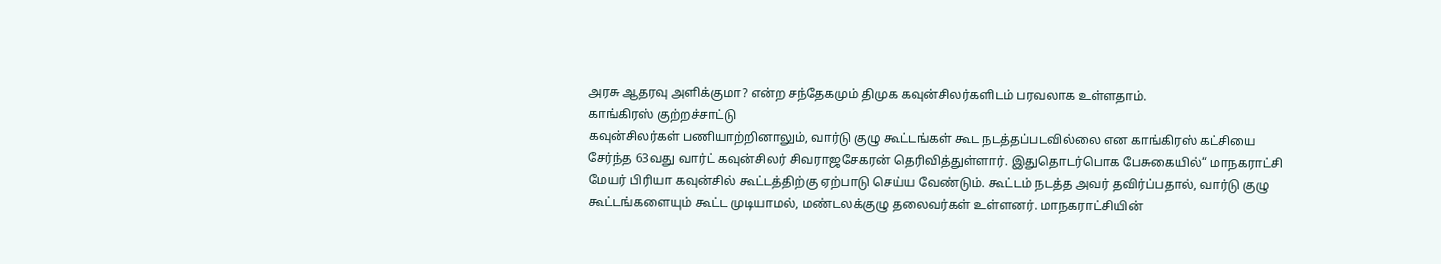அரசு ஆதரவு அளிக்குமா? என்ற சந்தேகமும் திமுக கவுன்சிலர்களிடம் பரவலாக உள்ளதாம்.
காங்கிரஸ் குற்றச்சாட்டு
கவுன்சிலர்கள் பணியாற்றினாலும், வார்டு குழு கூட்டங்கள் கூட நடத்தப்படவில்லை என காங்கிரஸ் கட்சியை சேர்ந்த 63வது வார்ட் கவுன்சிலர் சிவராஜசேகரன் தெரிவித்துள்ளார். இதுதொடர்பொக பேசுகையில்“ மாநகராட்சி மேயர் பிரியா கவுன்சில் கூட்டத்திற்கு ஏற்பாடு செய்ய வேண்டும். கூட்டம் நடத்த அவர் தவிர்ப்பதால், வார்டு குழு கூட்டங்களையும் கூட்ட முடியாமல், மண்டலக்குழு தலைவர்கள் உள்ளனர். மாநகராட்சியின்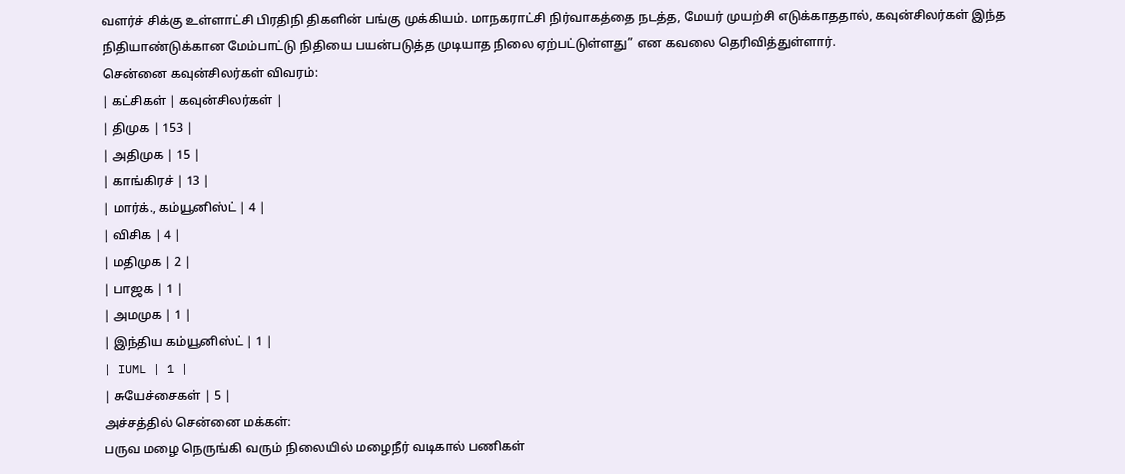வளர்ச் சிக்கு உள்ளாட்சி பிரதிநி திகளின் பங்கு முக்கியம். மாநகராட்சி நிர்வாகத்தை நடத்த, மேயர் முயற்சி எடுக்காததால், கவுன்சிலர்கள் இந்த நிதியாண்டுக்கான மேம்பாட்டு நிதியை பயன்படுத்த முடியாத நிலை ஏற்பட்டுள்ளது” என கவலை தெரிவித்துள்ளார்.
சென்னை கவுன்சிலர்கள் விவரம்:
| கட்சிகள் | கவுன்சிலர்கள் |
| திமுக | 153 |
| அதிமுக | 15 |
| காங்கிரச் | 13 |
| மார்க்., கம்யூனிஸ்ட் | 4 |
| விசிக | 4 |
| மதிமுக | 2 |
| பாஜக | 1 |
| அமமுக | 1 |
| இந்திய கம்யூனிஸ்ட் | 1 |
| IUML | 1 |
| சுயேச்சைகள் | 5 |
அச்சத்தில் சென்னை மக்கள்:
பருவ மழை நெருங்கி வரும் நிலையில் மழைநீர் வடிகால் பணிகள்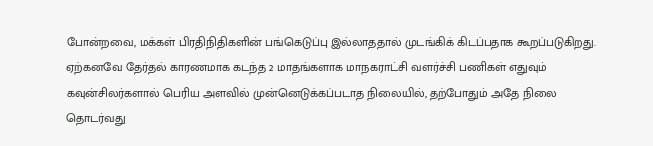போன்றவை, மக்கள் பிரதிநிதிகளின் பங்கெடுப்பு இல்லாததால் முடங்கிக் கிடப்பதாக கூறப்படுகிறது. ஏற்கனவே தேர்தல் காரணமாக கடந்த 2 மாதங்களாக மாநகராட்சி வளர்ச்சி பணிகள் எதுவும் கவுன்சிலர்களால் பெரிய அளவில் முன்னெடுக்கப்படாத நிலையில், தற்போதும் அதே நிலை தொடர்வது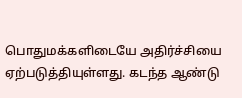பொதுமக்களிடையே அதிர்ச்சியை ஏற்படுத்தியுள்ளது. கடந்த ஆண்டு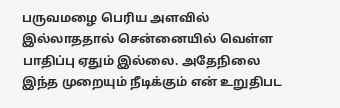பருவமழை பெரிய அளவில் இல்லாததால் சென்னையில் வெள்ள பாதிப்பு ஏதும் இல்லை. அதேநிலை இந்த முறையும் நீடிக்கும் என் உறுதிபட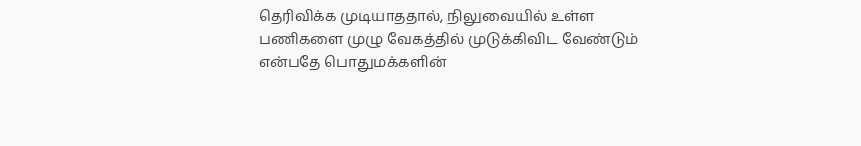தெரிவிக்க முடியாததால், நிலுவையில் உள்ள பணிகளை முழு வேகத்தில் முடுக்கிவிட வேண்டும் என்பதே பொதுமக்களின்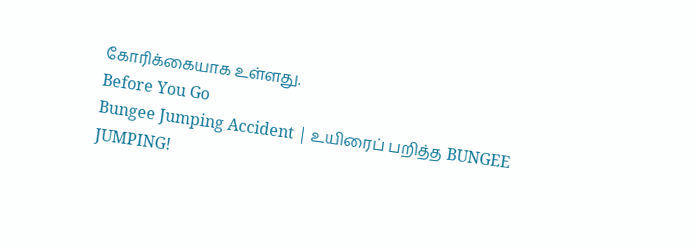கோரிக்கையாக உள்ளது.
Before You Go
Bungee Jumping Accident | உயிரைப் பறித்த BUNGEE JUMPING!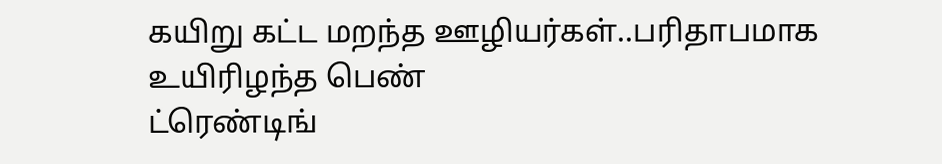கயிறு கட்ட மறந்த ஊழியர்கள்..பரிதாபமாக உயிரிழந்த பெண்
ட்ரெண்டிங்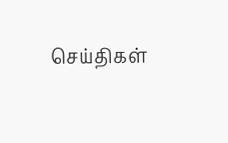செய்திகள்